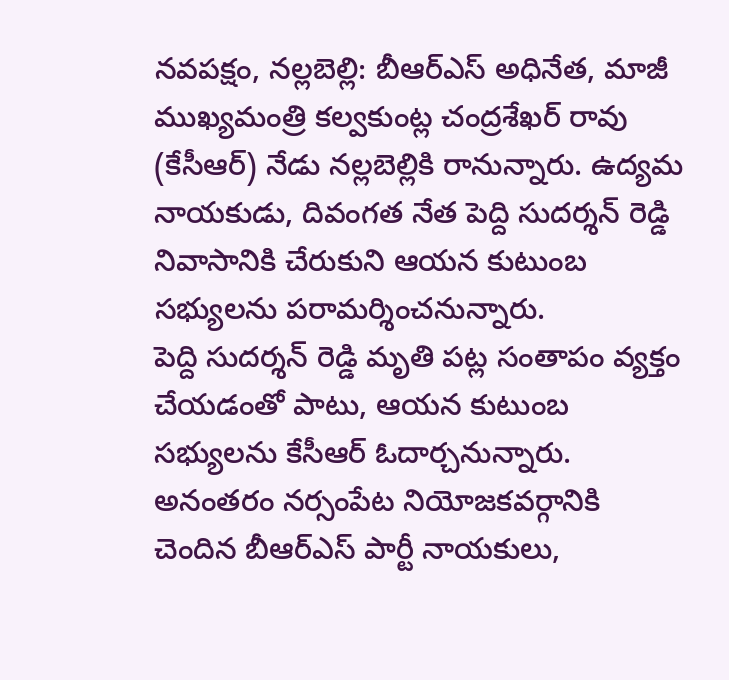నవపక్షం, నల్లబెల్లి: బీఆర్ఎస్ అధినేత, మాజీ ముఖ్యమంత్రి కల్వకుంట్ల చంద్రశేఖర్ రావు (కేసీఆర్) నేడు నల్లబెల్లికి రానున్నారు. ఉద్యమ నాయకుడు, దివంగత నేత పెద్ది సుదర్శన్ రెడ్డి నివాసానికి చేరుకుని ఆయన కుటుంబ సభ్యులను పరామర్శించనున్నారు.
పెద్ది సుదర్శన్ రెడ్డి మృతి పట్ల సంతాపం వ్యక్తం చేయడంతో పాటు, ఆయన కుటుంబ సభ్యులను కేసీఆర్ ఓదార్చనున్నారు.
అనంతరం నర్సంపేట నియోజకవర్గానికి చెందిన బీఆర్ఎస్ పార్టీ నాయకులు,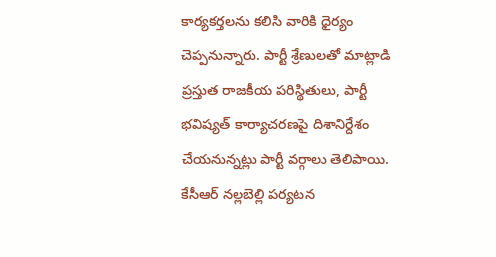కార్యకర్తలను కలిసి వారికి ధైర్యం చెప్పనున్నారు. పార్టీ శ్రేణులతో మాట్లాడి ప్రస్తుత రాజకీయ పరిస్థితులు, పార్టీ భవిష్యత్ కార్యాచరణపై దిశానిర్దేశం చేయనున్నట్లు పార్టీ వర్గాలు తెలిపాయి.
కేసీఆర్ నల్లబెల్లి పర్యటన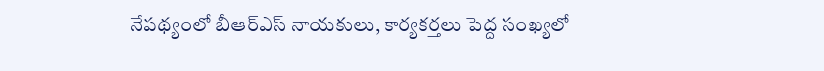నేపథ్యంలో బీఆర్ఎస్ నాయకులు, కార్యకర్తలు పెద్ద సంఖ్యలో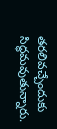తరలివచ్చేందుకు సిద్ధమవుతున్నారు.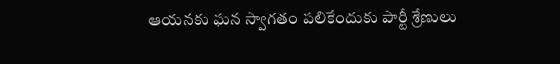ఆయనకు ఘన స్వాగతం పలికేందుకు పార్టీ శ్రేణులు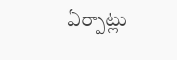ఏర్పాట్లు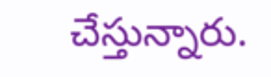చేస్తున్నారు.